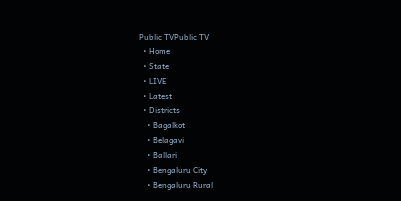Public TVPublic TV
  • Home
  • State
  • LIVE
  • Latest
  • Districts
    • Bagalkot
    • Belagavi
    • Ballari
    • Bengaluru City
    • Bengaluru Rural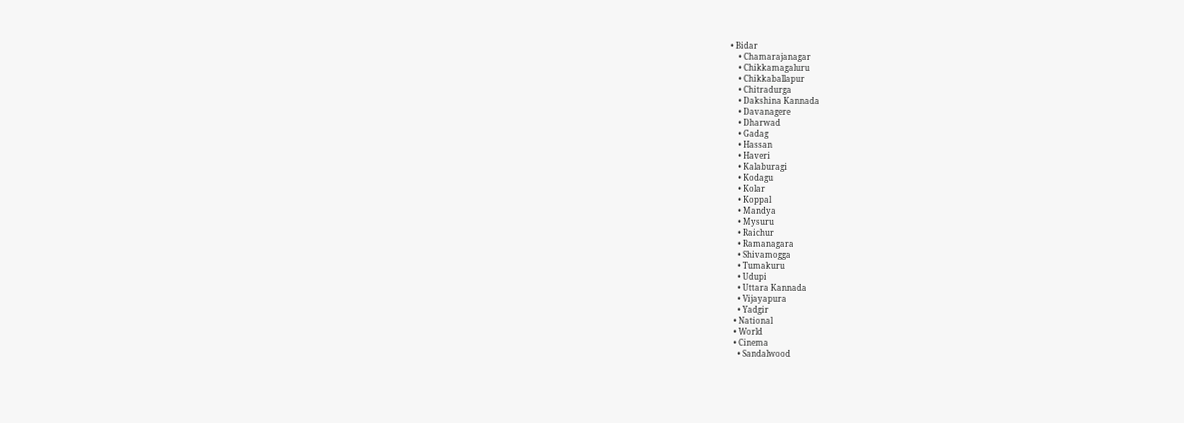• Bidar
    • Chamarajanagar
    • Chikkamagaluru
    • Chikkaballapur
    • Chitradurga
    • Dakshina Kannada
    • Davanagere
    • Dharwad
    • Gadag
    • Hassan
    • Haveri
    • Kalaburagi
    • Kodagu
    • Kolar
    • Koppal
    • Mandya
    • Mysuru
    • Raichur
    • Ramanagara
    • Shivamogga
    • Tumakuru
    • Udupi
    • Uttara Kannada
    • Vijayapura
    • Yadgir
  • National
  • World
  • Cinema
    • Sandalwood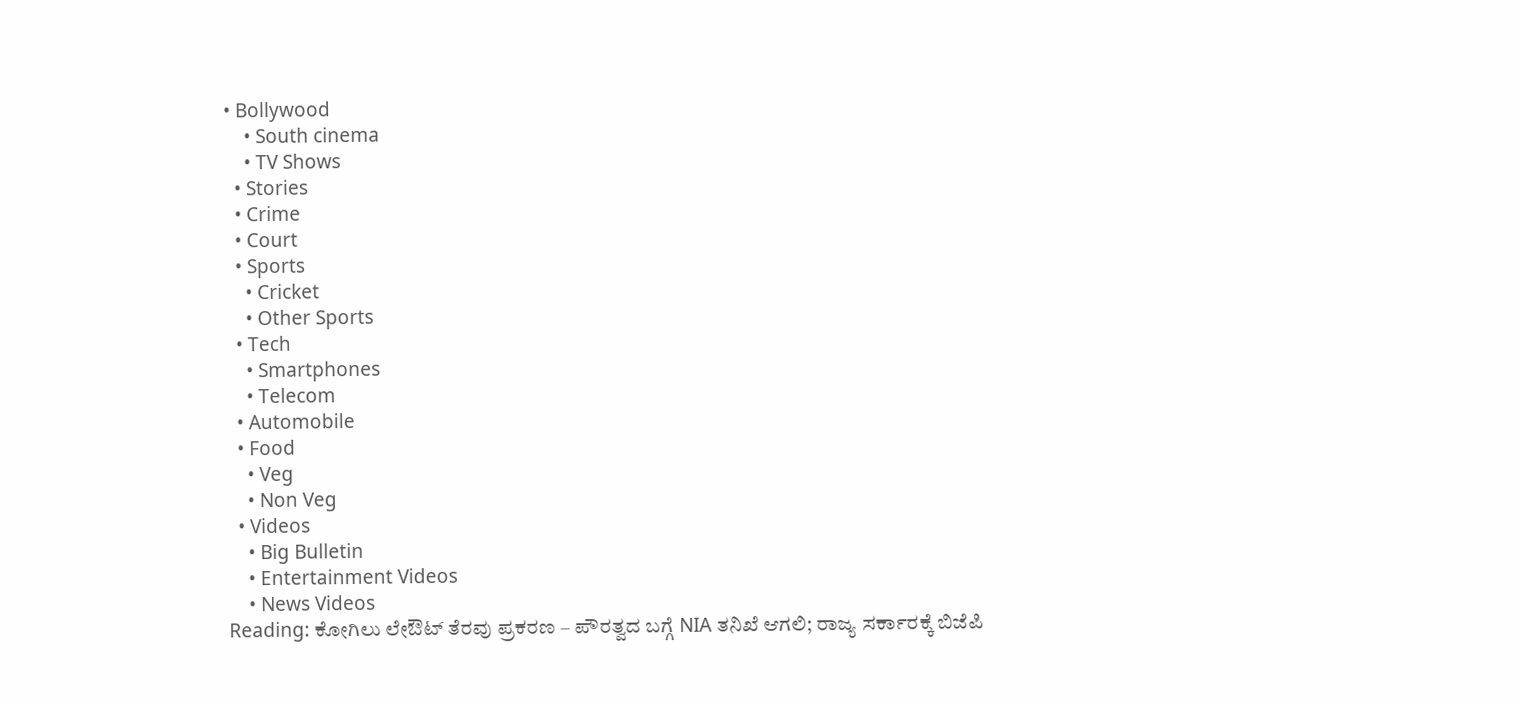• Bollywood
    • South cinema
    • TV Shows
  • Stories
  • Crime
  • Court
  • Sports
    • Cricket
    • Other Sports
  • Tech
    • Smartphones
    • Telecom
  • Automobile
  • Food
    • Veg
    • Non Veg
  • Videos
    • Big Bulletin
    • Entertainment Videos
    • News Videos
Reading: ಕೋಗಿಲು ಲೇಔಟ್ ತೆರವು ಪ್ರಕರಣ – ಪೌರತ್ವದ ಬಗ್ಗೆ NIA ತನಿಖೆ ಆಗಲಿ; ರಾಜ್ಯ ಸರ್ಕಾರಕ್ಕೆ ಬಿಜೆಪಿ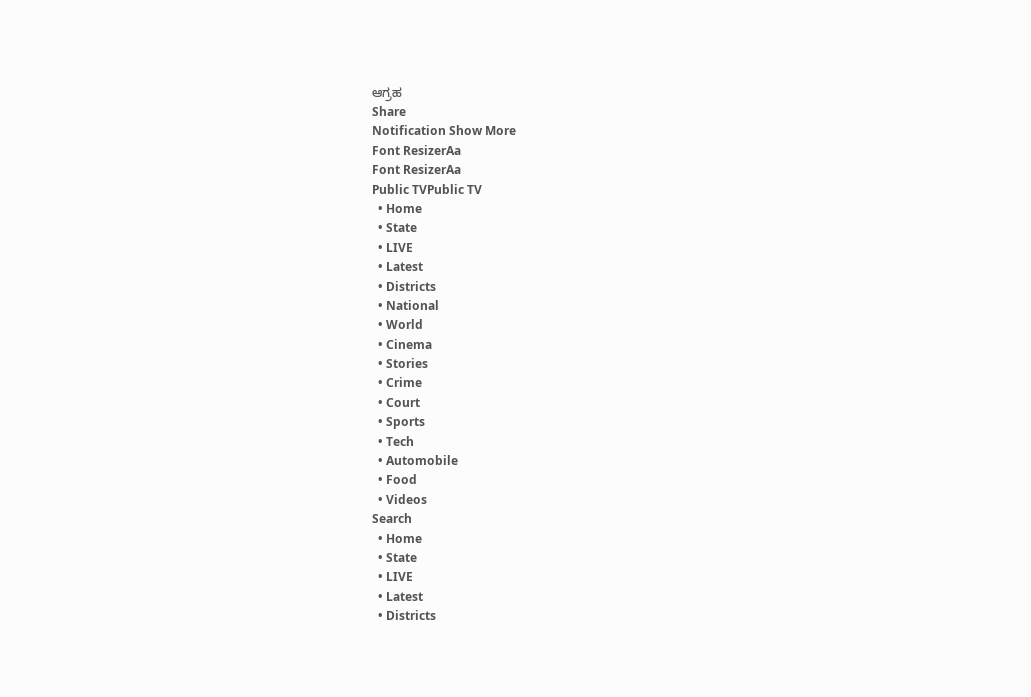ಆಗ್ರಹ
Share
Notification Show More
Font ResizerAa
Font ResizerAa
Public TVPublic TV
  • Home
  • State
  • LIVE
  • Latest
  • Districts
  • National
  • World
  • Cinema
  • Stories
  • Crime
  • Court
  • Sports
  • Tech
  • Automobile
  • Food
  • Videos
Search
  • Home
  • State
  • LIVE
  • Latest
  • Districts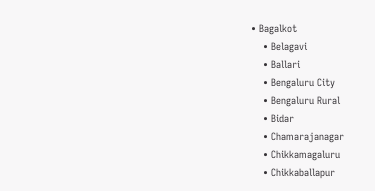• Bagalkot
    • Belagavi
    • Ballari
    • Bengaluru City
    • Bengaluru Rural
    • Bidar
    • Chamarajanagar
    • Chikkamagaluru
    • Chikkaballapur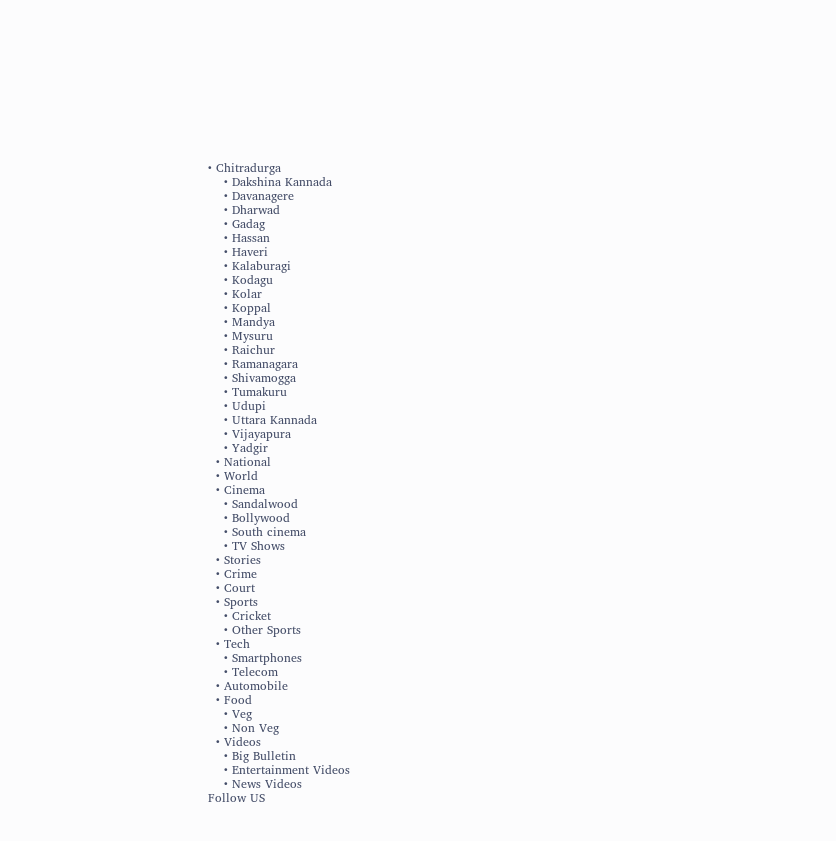• Chitradurga
    • Dakshina Kannada
    • Davanagere
    • Dharwad
    • Gadag
    • Hassan
    • Haveri
    • Kalaburagi
    • Kodagu
    • Kolar
    • Koppal
    • Mandya
    • Mysuru
    • Raichur
    • Ramanagara
    • Shivamogga
    • Tumakuru
    • Udupi
    • Uttara Kannada
    • Vijayapura
    • Yadgir
  • National
  • World
  • Cinema
    • Sandalwood
    • Bollywood
    • South cinema
    • TV Shows
  • Stories
  • Crime
  • Court
  • Sports
    • Cricket
    • Other Sports
  • Tech
    • Smartphones
    • Telecom
  • Automobile
  • Food
    • Veg
    • Non Veg
  • Videos
    • Big Bulletin
    • Entertainment Videos
    • News Videos
Follow US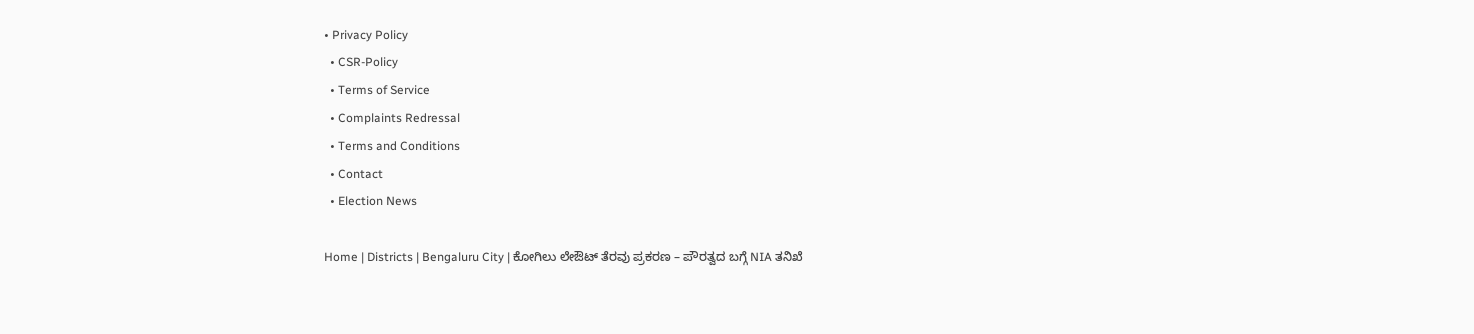• Privacy Policy
  • CSR-Policy
  • Terms of Service
  • Complaints Redressal
  • Terms and Conditions
  • Contact
  • Election News

Home | Districts | Bengaluru City | ಕೋಗಿಲು ಲೇಔಟ್ ತೆರವು ಪ್ರಕರಣ – ಪೌರತ್ವದ ಬಗ್ಗೆ NIA ತನಿಖೆ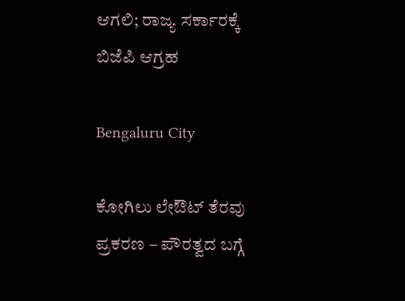ಆಗಲಿ; ರಾಜ್ಯ ಸರ್ಕಾರಕ್ಕೆ ಬಿಜೆಪಿ ಆಗ್ರಹ

Bengaluru City

ಕೋಗಿಲು ಲೇಔಟ್ ತೆರವು ಪ್ರಕರಣ – ಪೌರತ್ವದ ಬಗ್ಗೆ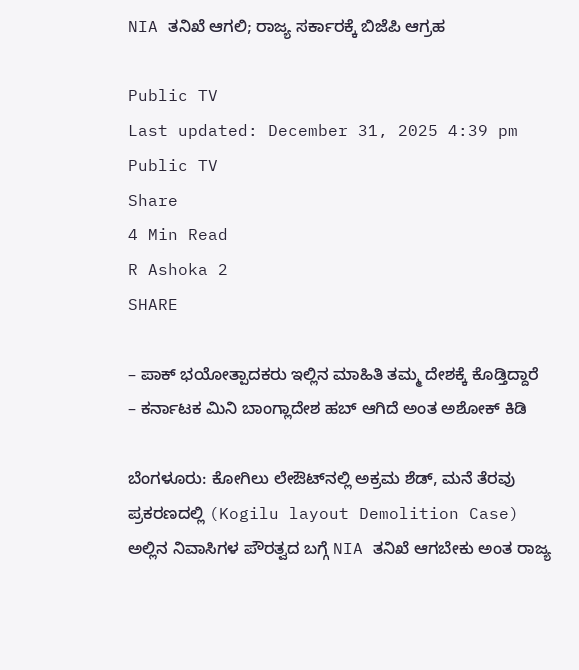NIA ತನಿಖೆ ಆಗಲಿ; ರಾಜ್ಯ ಸರ್ಕಾರಕ್ಕೆ ಬಿಜೆಪಿ ಆಗ್ರಹ

Public TV
Last updated: December 31, 2025 4:39 pm
Public TV
Share
4 Min Read
R Ashoka 2
SHARE

– ಪಾಕ್‌ ಭಯೋತ್ಪಾದಕರು ಇಲ್ಲಿನ ಮಾಹಿತಿ ತಮ್ಮ ದೇಶಕ್ಕೆ ಕೊಡ್ತಿದ್ದಾರೆ
– ಕರ್ನಾಟಕ ಮಿನಿ ಬಾಂಗ್ಲಾದೇಶ ಹಬ್ ಆಗಿದೆ ಅಂತ ಅಶೋಕ್‌ ಕಿಡಿ

ಬೆಂಗಳೂರು: ಕೋಗಿಲು ಲೇಔಟ್‌ನಲ್ಲಿ ಅಕ್ರಮ ಶೆಡ್‌, ಮನೆ ತೆರವು ಪ್ರಕರಣದಲ್ಲಿ (Kogilu layout Demolition Case) ಅಲ್ಲಿನ ನಿವಾಸಿಗಳ ಪೌರತ್ವದ ಬಗ್ಗೆ NIA ತನಿಖೆ ಆಗಬೇಕು ಅಂತ ರಾಜ್ಯ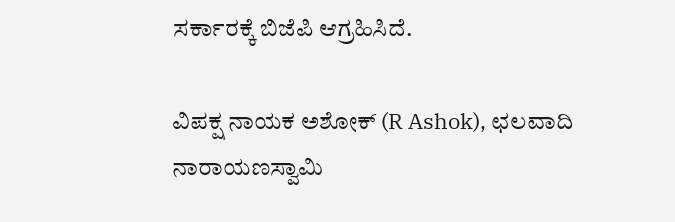ಸರ್ಕಾರಕ್ಕೆ ಬಿಜೆಪಿ ಆಗ್ರಹಿಸಿದೆ.

ವಿಪಕ್ಷ ನಾಯಕ ಅಶೋಕ್ (R Ashok), ಛಲವಾದಿ ನಾರಾಯಣಸ್ವಾಮಿ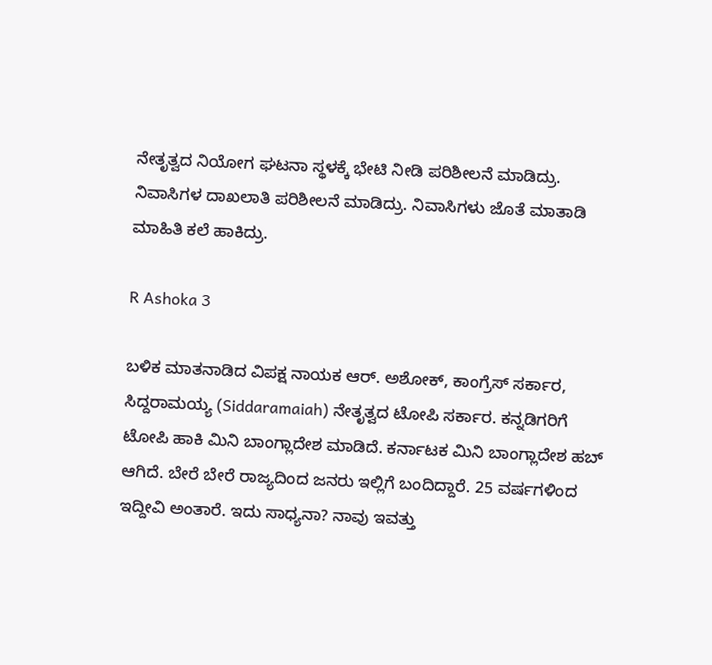ನೇತೃತ್ವದ ನಿಯೋಗ ಘಟನಾ ಸ್ಥಳಕ್ಕೆ ಭೇಟಿ ನೀಡಿ ಪರಿಶೀಲನೆ ಮಾಡಿದ್ರು. ನಿವಾಸಿಗಳ ದಾಖಲಾತಿ ಪರಿಶೀಲನೆ ಮಾಡಿದ್ರು. ನಿವಾಸಿಗಳು ಜೊತೆ ಮಾತಾಡಿ ಮಾಹಿತಿ ಕಲೆ ಹಾಕಿದ್ರು.

R Ashoka 3

ಬಳಿಕ ಮಾತನಾಡಿದ ವಿಪಕ್ಷ ನಾಯಕ ಆರ್‌. ಅಶೋಕ್, ಕಾಂಗ್ರೆಸ್ ಸರ್ಕಾರ, ಸಿದ್ದರಾಮಯ್ಯ (Siddaramaiah) ನೇತೃತ್ವದ ಟೋಪಿ ಸರ್ಕಾರ. ಕನ್ನಡಿಗರಿಗೆ ಟೋಪಿ ಹಾಕಿ ಮಿನಿ ಬಾಂಗ್ಲಾದೇಶ ಮಾಡಿದೆ. ಕರ್ನಾಟಕ ಮಿನಿ ಬಾಂಗ್ಲಾದೇಶ ಹಬ್ ಆಗಿದೆ. ಬೇರೆ ಬೇರೆ ರಾಜ್ಯದಿಂದ ಜನರು ಇಲ್ಲಿಗೆ ಬಂದಿದ್ದಾರೆ. 25 ವರ್ಷಗಳಿಂದ ಇದ್ದೀವಿ ಅಂತಾರೆ. ಇದು ಸಾಧ್ಯನಾ? ನಾವು ಇವತ್ತು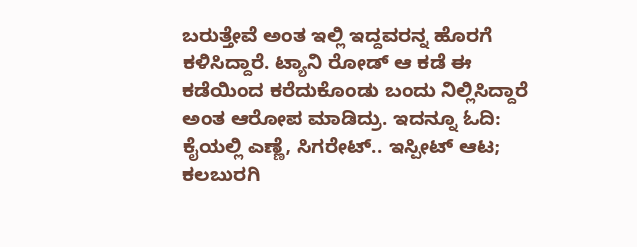ಬರುತ್ತೇವೆ ಅಂತ ಇಲ್ಲಿ ಇದ್ದವರನ್ನ ಹೊರಗೆ ಕಳಿಸಿದ್ದಾರೆ. ಟ್ಯಾನಿ ರೋಡ್ ಆ ಕಡೆ ಈ ಕಡೆಯಿಂದ ಕರೆದುಕೊಂಡು ಬಂದು ನಿಲ್ಲಿಸಿದ್ದಾರೆ ಅಂತ ಆರೋಪ ಮಾಡಿದ್ರು. ಇದನ್ನೂ ಓದಿ: ಕೈಯಲ್ಲಿ ಎಣ್ಣೆ, ಸಿಗರೇಟ್.. ಇಸ್ಪೀಟ್ ಆಟ; ಕಲಬುರಗಿ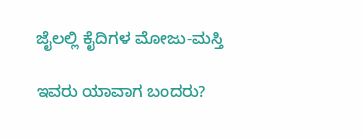ಜೈಲಲ್ಲಿ ಕೈದಿಗಳ ಮೋಜು-ಮಸ್ತಿ

ಇವರು ಯಾವಾಗ ಬಂದರು?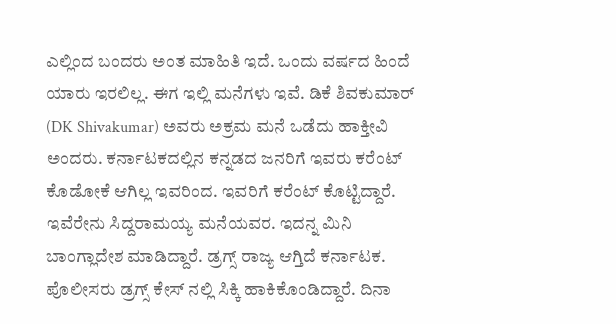ಎಲ್ಲಿಂದ ಬಂದರು ಅಂತ ಮಾಹಿತಿ ಇದೆ. ಒಂದು ವರ್ಷದ ಹಿಂದೆ ಯಾರು ಇರಲಿಲ್ಲ. ಈಗ ಇಲ್ಲಿ ಮನೆಗಳು ಇವೆ. ಡಿಕೆ ಶಿವಕುಮಾರ್ (DK Shivakumar) ಅವರು ಅಕ್ರಮ ಮನೆ ಒಡೆದು ಹಾಕ್ತೀವಿ ಅಂದರು. ಕರ್ನಾಟಕದಲ್ಲಿನ ಕನ್ನಡದ ಜನರಿಗೆ ಇವರು ಕರೆಂಟ್ ಕೊಡೋಕೆ ಆಗಿಲ್ಲ ಇವರಿಂದ. ಇವರಿಗೆ ‌ಕರೆಂಟ್ ಕೊಟ್ಟಿದ್ದಾರೆ. ಇವೆರೇನು ಸಿದ್ದರಾಮಯ್ಯ ಮನೆಯವರ. ಇದನ್ನ ಮಿನಿ ಬಾಂಗ್ಲಾದೇಶ ಮಾಡಿದ್ದಾರೆ. ಡ್ರಗ್ಸ್ ರಾಜ್ಯ ಆಗ್ತಿದೆ ಕರ್ನಾಟಕ. ಪೊಲೀಸರು ಡ್ರಗ್ಸ್ ಕೇಸ್ ನಲ್ಲಿ ಸಿಕ್ಕಿ ‌ಹಾಕಿಕೊಂಡಿದ್ದಾರೆ. ದಿನಾ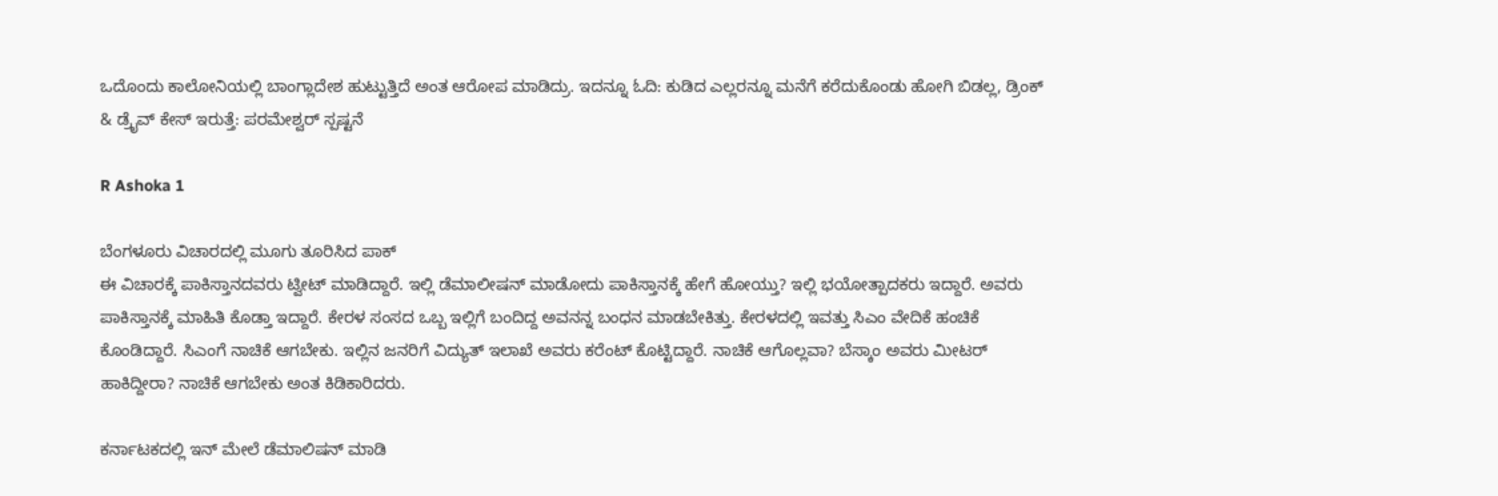ಒದೊಂದು ಕಾಲೋನಿಯಲ್ಲಿ ಬಾಂಗ್ಲಾದೇಶ ಹುಟ್ಟುತ್ತಿದೆ ಅಂತ ಆರೋಪ ಮಾಡಿದ್ರು. ಇದನ್ನೂ ಓದಿ: ಕುಡಿದ ಎಲ್ಲರನ್ನೂ ಮನೆಗೆ ಕರೆದುಕೊಂಡು ಹೋಗಿ ಬಿಡಲ್ಲ, ಡ್ರಿಂಕ್ & ಡ್ರೈವ್ ಕೇಸ್ ಇರುತ್ತೆ: ಪರಮೇಶ್ವರ್ ಸ್ಪಷ್ಟನೆ

R Ashoka 1

ಬೆಂಗಳೂರು ವಿಚಾರದಲ್ಲಿ ಮೂಗು ತೂರಿಸಿದ ಪಾಕ್‌
ಈ ವಿಚಾರಕ್ಕೆ ಪಾಕಿಸ್ತಾನದವರು ಟ್ವೀಟ್ ಮಾಡಿದ್ದಾರೆ. ಇಲ್ಲಿ ಡೆಮಾಲೀಷನ್ ಮಾಡೋದು ಪಾಕಿಸ್ತಾನಕ್ಕೆ ಹೇಗೆ ಹೋಯ್ತು? ಇಲ್ಲಿ ಭಯೋತ್ಪಾದಕರು ಇದ್ದಾರೆ. ಅವರು ಪಾಕಿಸ್ತಾನಕ್ಕೆ ಮಾಹಿತಿ ಕೊಡ್ತಾ ಇದ್ದಾರೆ. ಕೇರಳ ಸಂಸದ ಒಬ್ಬ ಇಲ್ಲಿಗೆ ಬಂದಿದ್ದ ಅವನನ್ನ ಬಂಧನ ಮಾಡಬೇಕಿತ್ತು. ಕೇರಳದಲ್ಲಿ ಇವತ್ತು ಸಿಎಂ ವೇದಿಕೆ ಹಂಚಿಕೆ ಕೊಂಡಿದ್ದಾರೆ. ಸಿಎಂಗೆ ನಾಚಿಕೆ ಆಗಬೇಕು. ಇಲ್ಲಿ‌ನ ಜನರಿಗೆ ವಿದ್ಯುತ್ ಇಲಾಖೆ ಅವರು ಕರೆಂಟ್ ಕೊಟ್ಟಿದ್ದಾರೆ. ನಾಚಿಕೆ ಆಗೊಲ್ಲವಾ? ಬೆಸ್ಕಾಂ ಅವರು ಮೀಟರ್ ಹಾಕಿದ್ದೀರಾ? ನಾಚಿಕೆ ಆಗಬೇಕು ಅಂತ‌ ಕಿಡಿಕಾರಿದರು.

ಕರ್ನಾಟಕದಲ್ಲಿ ಇನ್ ಮೇಲೆ ಡೆಮಾಲಿಷನ್ ಮಾಡಿ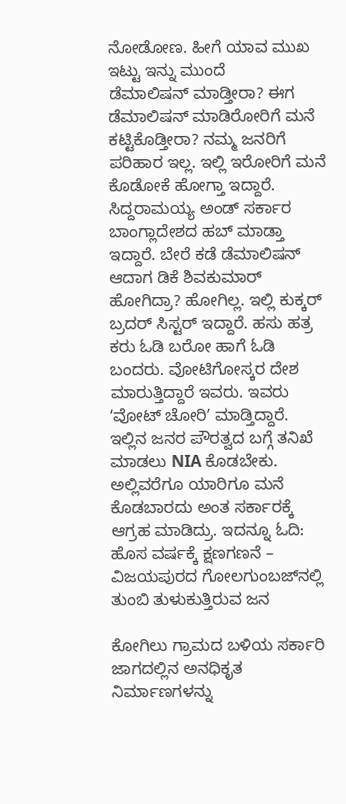ನೋಡೋಣ. ಹೀಗೆ ಯಾವ ಮುಖ ಇಟ್ಟು ಇನ್ನು ಮುಂದೆ ಡೆಮಾಲಿಷನ್ ‌ಮಾಡ್ತೀರಾ? ಈಗ ಡೆಮಾಲಿಷನ್ ಮಾಡಿರೋರಿಗೆ ಮನೆ ಕಟ್ಟಿಕೊಡ್ತೀರಾ? ನಮ್ಮ ಜನರಿಗೆ ಪರಿಹಾರ ‌ಇಲ್ಲ. ಇಲ್ಲಿ ಇರೋರಿಗೆ ಮನೆ ಕೊಡೋಕೆ ಹೋಗ್ತಾ ಇದ್ದಾರೆ. ಸಿದ್ದರಾಮಯ್ಯ ಅಂಡ್ ಸರ್ಕಾರ ಬಾಂಗ್ಲಾದೇಶದ ಹಬ್ ಮಾಡ್ತಾ ಇದ್ದಾರೆ. ಬೇರೆ ಕಡೆ ಡೆಮಾಲಿಷನ್ ಆದಾಗ ಡಿಕೆ ಶಿವಕುಮಾರ್ ಹೋಗಿದ್ರಾ? ಹೋಗಿಲ್ಲ. ಇಲ್ಲಿ ಕುಕ್ಕರ್ ಬ್ರದರ್ ಸಿಸ್ಟರ್ ಇದ್ದಾರೆ. ಹಸು ಹತ್ರ ಕರು ಓಡಿ ಬರೋ ಹಾಗೆ ಓಡಿ ಬಂದರು. ವೋಟಿ‌ಗೋಸ್ಕರ ದೇಶ ಮಾರುತ್ತಿದ್ದಾರೆ ಇವರು. ಇವರು ʻವೋಟ್‌ ಚೋರಿʼ ಮಾಡ್ತಿದ್ದಾರೆ. ಇಲ್ಲಿ‌ನ ಜನರ ಪೌರತ್ವದ ಬಗ್ಗೆ ತನಿಖೆ ಮಾಡಲು NIA ಕೊಡಬೇಕು. ಅಲ್ಲಿವರೆಗೂ ಯಾರಿಗೂ ಮನೆ ಕೊಡಬಾರದು ಅಂತ ಸರ್ಕಾರಕ್ಕೆ ಆಗ್ರಹ ಮಾಡಿದ್ರು. ಇದನ್ನೂ ಓದಿ: ಹೊಸ ವರ್ಷಕ್ಕೆ ಕ್ಷಣಗಣನೆ – ವಿಜಯಪುರದ ಗೋಲಗುಂಬಜ್‌ನಲ್ಲಿ ತುಂಬಿ ತುಳುಕುತ್ತಿರುವ ಜನ

ಕೋಗಿಲು ಗ್ರಾಮದ ಬಳಿಯ ಸರ್ಕಾರಿ ಜಾಗದಲ್ಲಿನ ಅನಧಿಕೃತ ನಿರ್ಮಾಣಗಳನ್ನು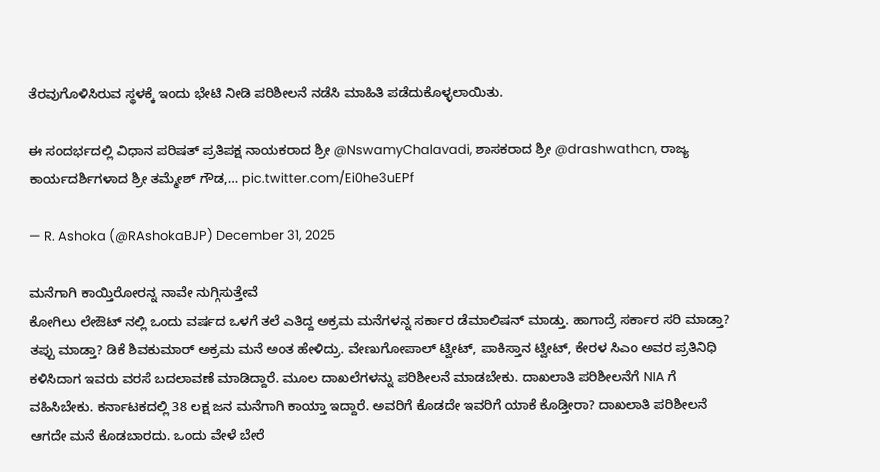ತೆರವುಗೊಳಿಸಿರುವ ಸ್ಥಳಕ್ಕೆ ಇಂದು ಭೇಟಿ ನೀಡಿ ಪರಿಶೀಲನೆ ನಡೆಸಿ ಮಾಹಿತಿ ಪಡೆದುಕೊಳ್ಳಲಾಯಿತು.

ಈ ಸಂದರ್ಭದಲ್ಲಿ ವಿಧಾನ ಪರಿಷತ್ ಪ್ರತಿಪಕ್ಷ ನಾಯಕರಾದ ಶ್ರೀ @NswamyChalavadi, ಶಾಸಕರಾದ ಶ್ರೀ @drashwathcn, ರಾಜ್ಯ ಕಾರ್ಯದರ್ಶಿಗಳಾದ ಶ್ರೀ ತಮ್ಮೇಶ್‌ ಗೌಡ,… pic.twitter.com/Ei0he3uEPf

— R. Ashoka (@RAshokaBJP) December 31, 2025

ಮನೆಗಾಗಿ ಕಾಯ್ತಿರೋರನ್ನ ನಾವೇ ನುಗ್ಗಿಸುತ್ತೇವೆ
ಕೋಗಿಲು ಲೇಔಟ್ ನಲ್ಲಿ ಒಂದು ವರ್ಷದ ಒಳಗೆ ತಲೆ ಎತಿದ್ದ ಅಕ್ರಮ ಮನೆಗಳನ್ನ ಸರ್ಕಾರ ಡೆಮಾಲಿಷನ್ ‌ಮಾಡ್ತು. ಹಾಗಾದ್ರೆ ಸರ್ಕಾರ ಸರಿ ಮಾಡ್ತಾ? ತಪ್ಪು ‌ಮಾಡ್ತಾ? ಡಿಕೆ ಶಿವಕುಮಾರ್ ಅಕ್ರಮ ಮನೆ ಅಂತ ‌ಹೇಳಿದ್ರು. ವೇಣುಗೋಪಾಲ್‌ ಟ್ವೀಟ್, ಪಾಕಿಸ್ತಾನ ಟ್ವೀಟ್, ಕೇರಳ ಸಿಎಂ ಅವರ ಪ್ರತಿನಿಧಿ ಕಳಿಸಿದಾಗ ಇವರು ವರಸೆ ಬದಲಾವಣೆ ಮಾಡಿದ್ದಾರೆ. ಮೂಲ ದಾಖಲೆಗಳನ್ನು ಪರಿಶೀಲನೆ ಮಾಡಬೇಕು. ದಾಖಲಾತಿ ಪರಿಶೀಲನೆಗೆ NIA ಗೆ ವಹಿಸಿಬೇಕು. ಕರ್ನಾಟಕದಲ್ಲಿ 38 ಲಕ್ಷ ಜನ ಮನೆಗಾಗಿ ಕಾಯ್ತಾ ಇದ್ದಾರೆ. ಅವರಿಗೆ ಕೊಡದೇ ಇವರಿಗೆ ಯಾಕೆ ಕೊಡ್ತೀರಾ? ದಾಖಲಾತಿ ‌ಪರಿಶೀಲನೆ ಆಗದೇ ಮನೆ ಕೊಡಬಾರದು. ಒಂದು ವೇಳೆ ಬೇರೆ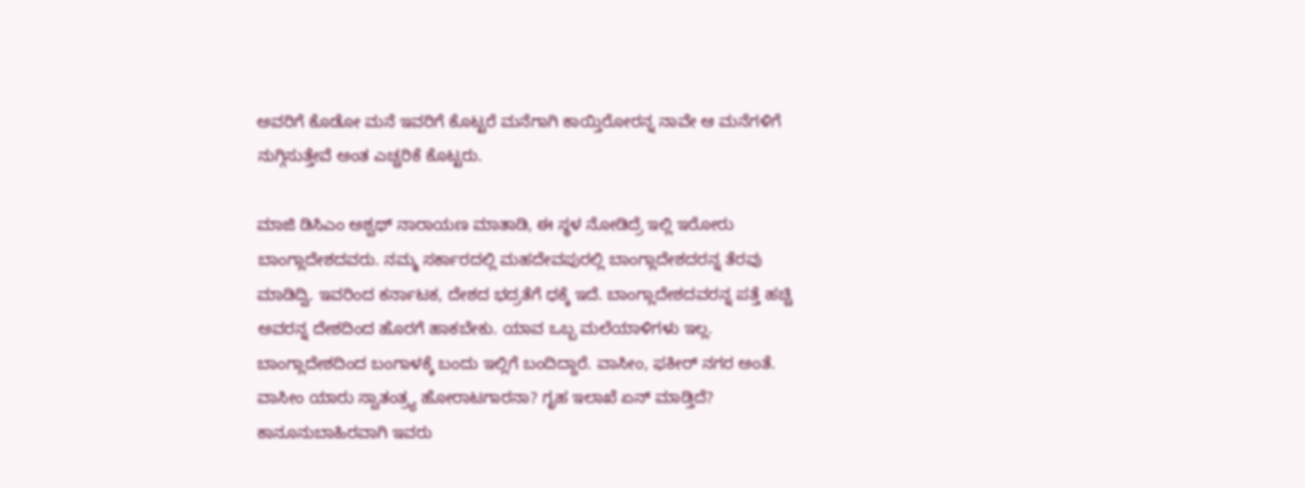ಅವರಿಗೆ ಕೊಡೋ ಮನೆ ಇವರಿಗೆ ಕೊಟ್ಟರೆ ಮನೆಗಾಗಿ ಕಾಯ್ತಿರೋರನ್ನ ನಾವೇ ಆ ಮನೆಗಳಿಗೆ ನುಗ್ಗಿಸುತ್ತೇವೆ ಅಂತ ಎಚ್ಚರಿಕೆ ಕೊಟ್ಟರು.

ಮಾಜಿ ಡಿಸಿಎಂ ಅಶ್ವಥ್ ನಾರಾಯಣ‌ ಮಾತಾಡಿ, ಈ ಸ್ಥಳ ನೋಡಿದ್ರೆ ಇಲ್ಲಿ ಇರೋರು ಬಾಂಗ್ಲಾದೇಶದವರು. ನಮ್ಮ ಸರ್ಕಾರದಲ್ಲಿ ‌ಮಹದೇವಪುರಲ್ಲಿ ಬಾಂಗ್ಲಾದೇಶದರನ್ನ ತೆರವು ಮಾಡಿದ್ವಿ. ಇವರಿಂದ ಕರ್ನಾಟಕ, ದೇಶದ ಭದ್ರತೆಗೆ ಧಕ್ಕೆ‌‌ ಇದೆ. ಬಾಂಗ್ಲಾದೇಶದವರನ್ನ ಪತ್ತೆ ಹಚ್ಚಿ ಅವರನ್ನ ದೇಶದಿಂದ ಹೊರಗೆ ಹಾಕಬೇಕು. ಯಾವ ಒಬ್ಬ ಮಲೆಯಾಳಿಗಳು ಇಲ್ಲ. ಬಾಂಗ್ಲಾದೇಶದಿಂದ ಬಂಗಾಳಕ್ಕೆ ಬಂದು ಇಲ್ಲಿಗೆ ಬಂದಿದ್ದಾರೆ. ವಾಸೀಂ, ಫಕೀರ್ ನಗರ ಅಂತೆ. ವಾಸೀಂ ಯಾರು ಸ್ವಾತಂತ್ರ್ಯ ಹೋರಾಟಗಾರನಾ? ಗೃಹ ‌ಇಲಾಖೆ ಏನ್ ಮಾಡ್ತಿದೆ? ಕಾನೂನುಬಾಹಿರವಾಗಿ ಇವರು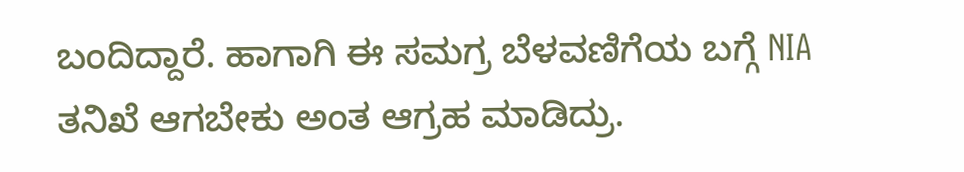ಬಂದಿದ್ದಾರೆ. ಹಾಗಾಗಿ ಈ ಸಮಗ್ರ ಬೆಳವಣಿಗೆಯ ಬಗ್ಗೆ NIA ತನಿಖೆ ಆಗಬೇಕು ಅಂತ‌ ಆಗ್ರಹ ಮಾಡಿದ್ರು.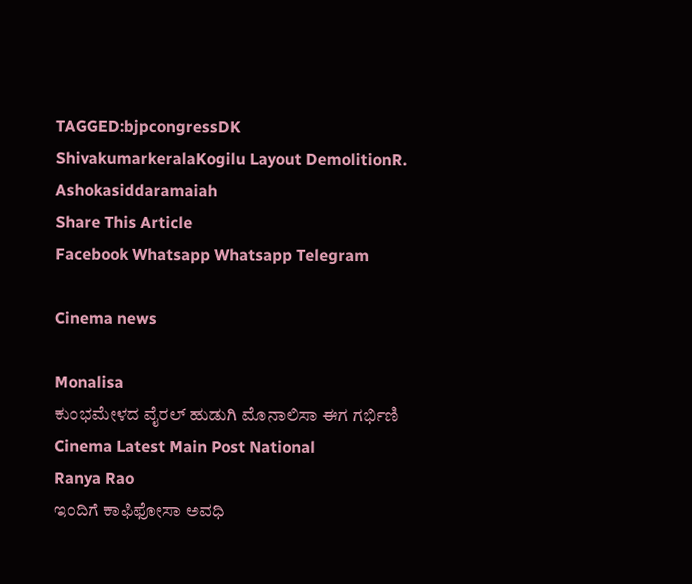TAGGED:bjpcongressDK ShivakumarkeralaKogilu Layout DemolitionR. Ashokasiddaramaiah
Share This Article
Facebook Whatsapp Whatsapp Telegram

Cinema news

Monalisa
ಕುಂಭಮೇಳದ ವೈರಲ್ ಹುಡುಗಿ ಮೊನಾಲಿಸಾ ಈಗ ಗರ್ಭಿಣಿ
Cinema Latest Main Post National
Ranya Rao
ಇಂದಿಗೆ ಕಾಫಿಫೋಸಾ ಅವಧಿ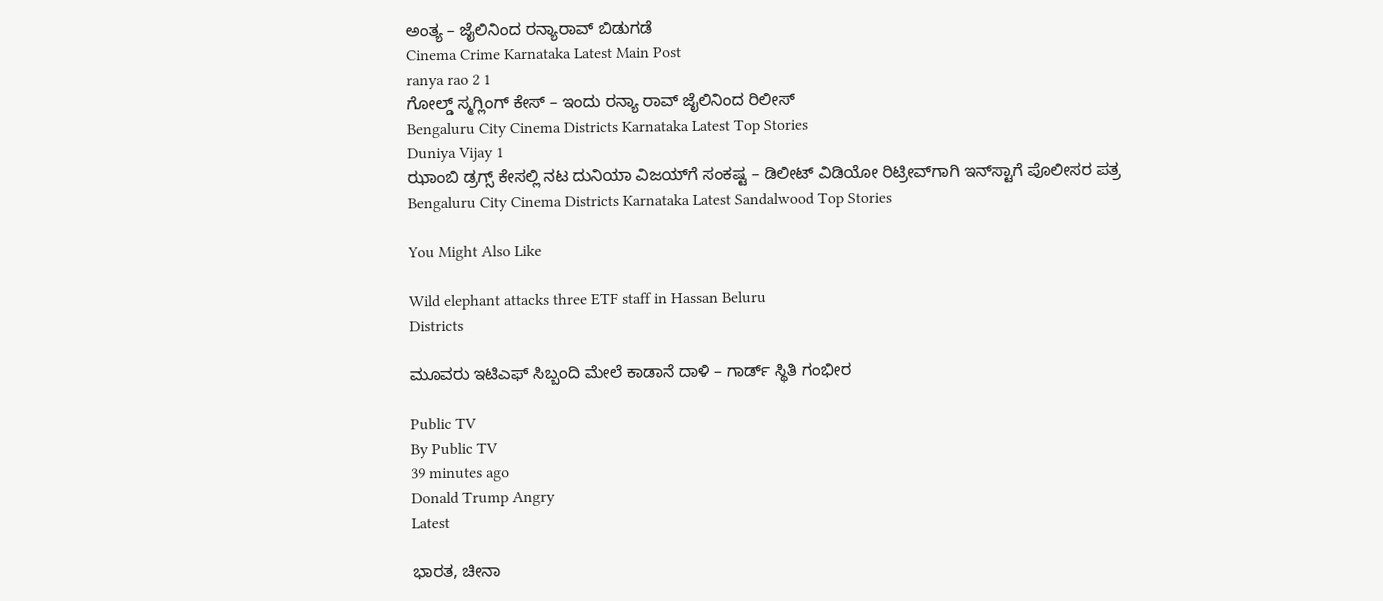ಅಂತ್ಯ – ಜೈಲಿನಿಂದ ರನ್ಯಾರಾವ್‌ ಬಿಡುಗಡೆ
Cinema Crime Karnataka Latest Main Post
ranya rao 2 1
ಗೋಲ್ಡ್ ಸ್ಮಗ್ಲಿಂಗ್ ಕೇಸ್ – ಇಂದು ರನ್ಯಾ ರಾವ್ ಜೈಲಿನಿಂದ ರಿಲೀಸ್
Bengaluru City Cinema Districts Karnataka Latest Top Stories
Duniya Vijay 1
ಝಾಂಬಿ ಡ್ರಗ್ಸ್ ಕೇಸಲ್ಲಿ ನಟ ದುನಿಯಾ ವಿಜಯ್‌ಗೆ ಸಂಕಷ್ಟ – ಡಿಲೀಟ್ ವಿಡಿಯೋ ರಿಟ್ರೀವ್‌ಗಾಗಿ ಇನ್‌ಸ್ಟಾಗೆ ಪೊಲೀಸರ ಪತ್ರ
Bengaluru City Cinema Districts Karnataka Latest Sandalwood Top Stories

You Might Also Like

Wild elephant attacks three ETF staff in Hassan Beluru
Districts

ಮೂವರು ಇಟಿಎಫ್‌ ಸಿಬ್ಬಂದಿ ಮೇಲೆ ಕಾಡಾನೆ ದಾಳಿ – ಗಾರ್ಡ್‌ ಸ್ಥಿತಿ ಗಂಭೀರ

Public TV
By Public TV
39 minutes ago
Donald Trump Angry
Latest

ಭಾರತ, ಚೀನಾ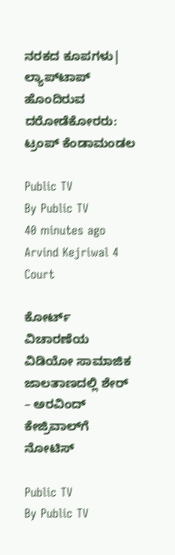ನರಕದ ಕೂಪಗಳು| ಲ್ಯಾಪ್‌ಟಾಪ್ ಹೊಂದಿರುವ ದರೋಡೆಕೋರರು: ಟ್ರಂಪ್‌ ಕೆಂಡಾಮಂಡಲ

Public TV
By Public TV
40 minutes ago
Arvind Kejriwal 4
Court

ಕೋರ್ಟ್‌ ವಿಚಾರಣೆಯ ವಿಡಿಯೋ ಸಾಮಾಜಿಕ ಜಾಲತಾಣದಲ್ಲಿ ಶೇರ್‌ – ಅರವಿಂದ್ ಕೇಜ್ರಿವಾಲ್‌ಗೆ ನೋಟಿಸ್

Public TV
By Public TV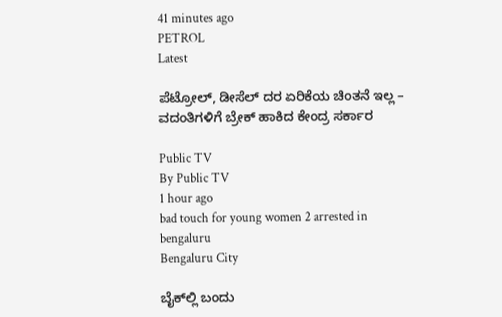41 minutes ago
PETROL
Latest

ಪೆಟ್ರೋಲ್, ಡೀಸೆಲ್ ದರ ಏರಿಕೆಯ ಚಿಂತನೆ ಇಲ್ಲ – ವದಂತಿಗಳಿಗೆ ಬ್ರೇಕ್ ಹಾಕಿದ ಕೇಂದ್ರ ಸರ್ಕಾರ

Public TV
By Public TV
1 hour ago
bad touch for young women 2 arrested in bengaluru
Bengaluru City

ಬೈಕ್‌ಲ್ಲಿ ಬಂದು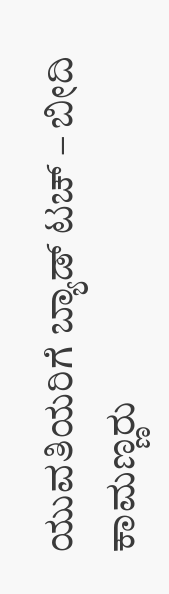ಯುವತಿಯರಿಗೆ ಬ್ಯಾಡ್ ಟಚ್ – ಬೀದಿ ಕಾಮಣ್ಣರು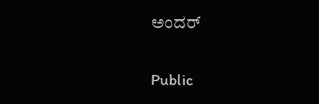ಅಂದರ್‌

Public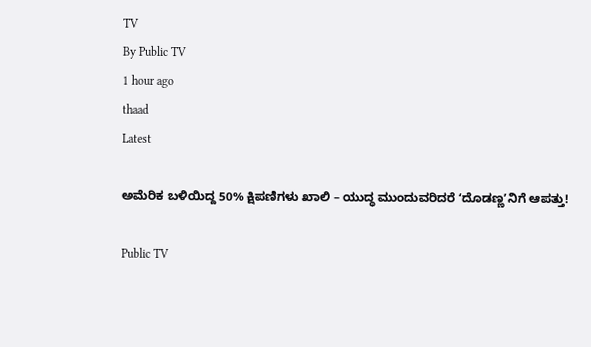TV
By Public TV
1 hour ago
thaad
Latest

ಅಮೆರಿಕ ಬಳಿಯಿದ್ದ 50% ಕ್ಷಿಪಣಿಗಳು ಖಾಲಿ – ಯುದ್ಧ ಮುಂದುವರಿದರೆ ʻದೊಡಣ್ಣʼನಿಗೆ ಆಪತ್ತು!

Public TV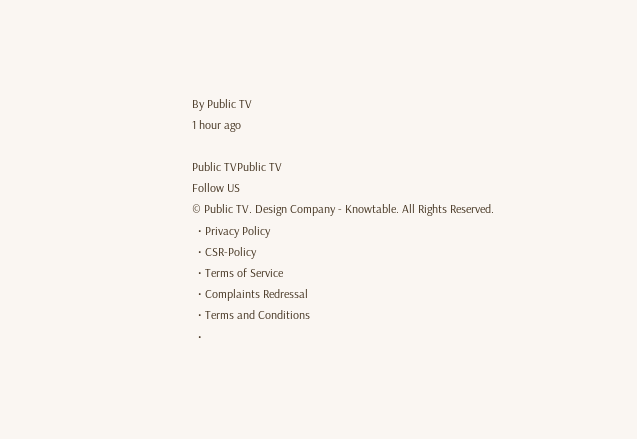By Public TV
1 hour ago

Public TVPublic TV
Follow US
© Public TV. Design Company - Knowtable. All Rights Reserved.
  • Privacy Policy
  • CSR-Policy
  • Terms of Service
  • Complaints Redressal
  • Terms and Conditions
  •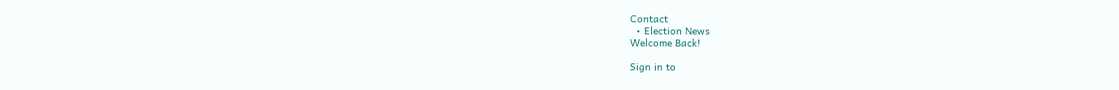Contact
  • Election News
Welcome Back!

Sign in to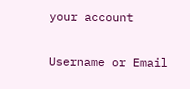your account

Username or Email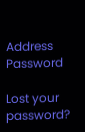Address
Password

Lost your password?